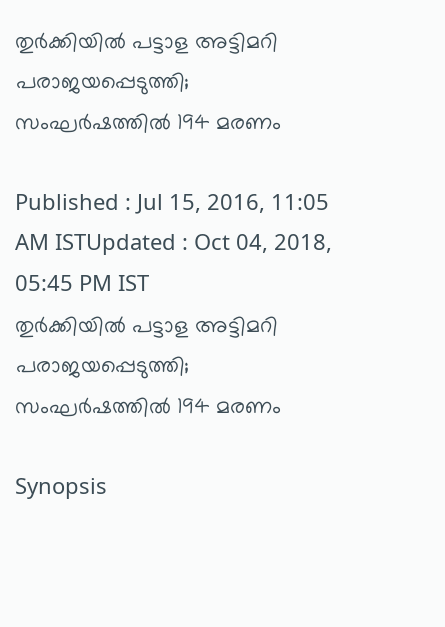തുര്‍ക്കിയില്‍ പട്ടാള അട്ടിമറി പരാജയപ്പെടുത്തി; സംഘര്‍ഷത്തില്‍ 194 മരണം

Published : Jul 15, 2016, 11:05 AM ISTUpdated : Oct 04, 2018, 05:45 PM IST
തുര്‍ക്കിയില്‍ പട്ടാള അട്ടിമറി പരാജയപ്പെടുത്തി; സംഘര്‍ഷത്തില്‍ 194 മരണം

Synopsis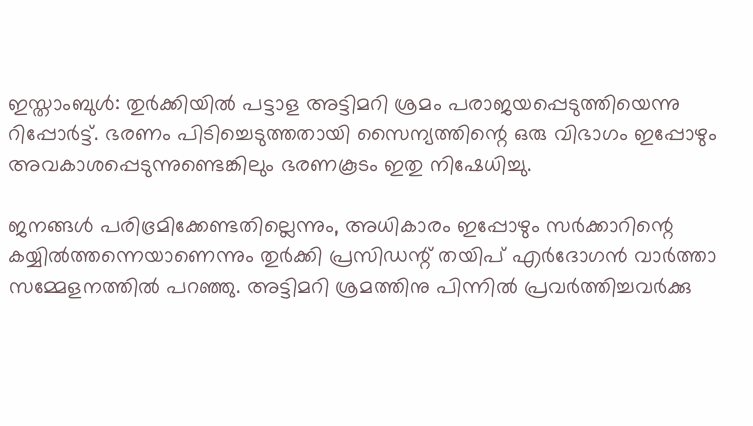ഇസ്താംബുള്‍: തുര്‍ക്കിയില്‍ പട്ടാള അട്ടിമറി ശ്രമം പരാജയപ്പെടുത്തിയെന്നു റിപ്പോര്‍ട്ട്. ഭരണം പിടിച്ചെടുത്തതായി സൈന്യത്തിന്റെ ഒരു വിഭാഗം ഇപ്പോഴും അവകാശപ്പെടുന്നുണ്ടെങ്കിലും ഭരണകൂടം ഇതു നിഷേധിച്ചു.

ജനങ്ങള്‍ പരിഭ്രമിക്കേണ്ടതില്ലെന്നും, അധികാരം ഇപ്പോഴും സര്‍ക്കാറിന്റെ കയ്യില്‍ത്തന്നെയാണെന്നും തുര്‍ക്കി പ്രസിഡന്റ് തയിപ് എര്‍ദോഗന്‍ വാര്‍ത്താ സമ്മേളനത്തില്‍ പറഞ്ഞു. അട്ടിമറി ശ്രമത്തിനു പിന്നില്‍ പ്രവര്‍ത്തിച്ചവര്‍ക്കു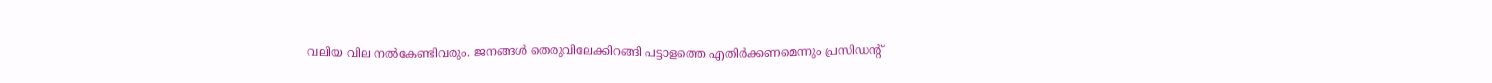വലിയ വില നല്‍കേണ്ടിവരും. ജനങ്ങള്‍ തെരുവിലേക്കിറങ്ങി പട്ടാളത്തെ എതിര്‍ക്കണമെന്നും പ്രസിഡന്റ്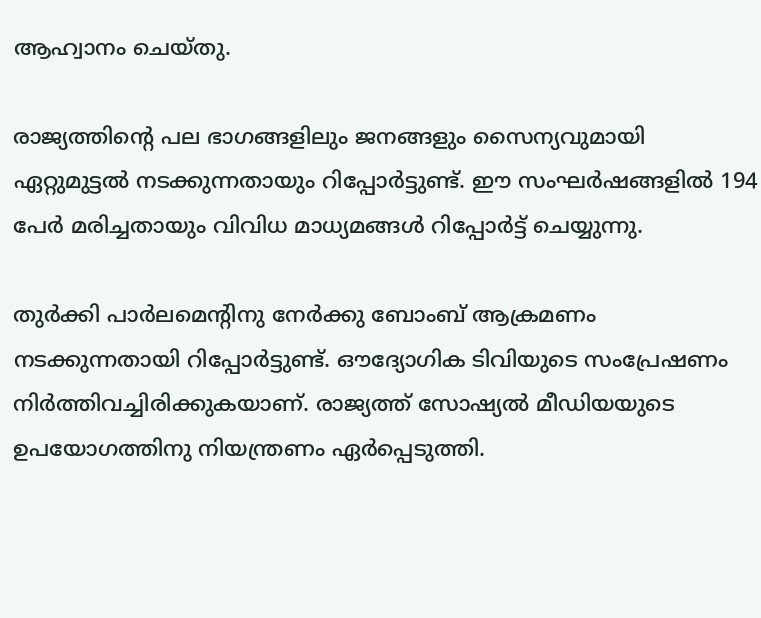ആഹ്വാനം ചെയ്തു.

രാജ്യത്തിന്റെ പല ഭാഗങ്ങളിലും ജനങ്ങളും സൈന്യവുമായി ഏറ്റുമുട്ടല്‍ നടക്കുന്നതായും റിപ്പോര്‍ട്ടുണ്ട്. ഈ സംഘര്‍ഷങ്ങളില്‍ 194 പേര്‍ മരിച്ചതായും വിവിധ മാധ്യമങ്ങള്‍ റിപ്പോര്‍ട്ട് ചെയ്യുന്നു.

തുര്‍ക്കി പാര്‍ലമെന്റിനു നേര്‍ക്കു ബോംബ് ആക്രമണം നടക്കുന്നതായി റിപ്പോര്‍ട്ടുണ്ട്. ഔദ്യോഗിക ടിവിയുടെ സംപ്രേഷണം നിര്‍ത്തിവച്ചിരിക്കുകയാണ്. രാജ്യത്ത് സോഷ്യല്‍ മീഡിയയുടെ ഉപയോഗത്തിനു നിയന്ത്രണം ഏര്‍പ്പെടുത്തി.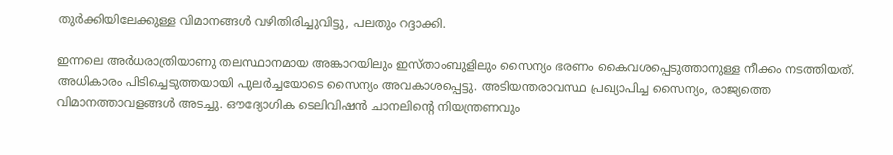തുര്‍ക്കിയിലേക്കുള്ള വിമാനങ്ങള്‍ വഴിതിരിച്ചുവിട്ടു, പലതും റദ്ദാക്കി.

ഇന്നലെ അര്‍ധരാത്രിയാണു തലസ്ഥാനമായ അങ്കാറയിലും ഇസ്താംബുളിലും സൈന്യം ഭരണം കൈവശപ്പെടുത്താനുള്ള നീക്കം നടത്തിയത്. അധികാരം പിടിച്ചെടുത്തയായി പുലര്‍ച്ചയോടെ സൈന്യം അവകാശപ്പെട്ടു. അടിയന്തരാവസ്ഥ പ്രഖ്യാപിച്ച സൈന്യം, രാജ്യത്തെ വിമാനത്താവളങ്ങള്‍ അടച്ചു. ഔദ്യോഗിക ടെലിവിഷന്‍ ചാനലിന്റെ നിയന്ത്രണവും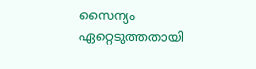സൈന്യം ഏറ്റെടുത്തതായി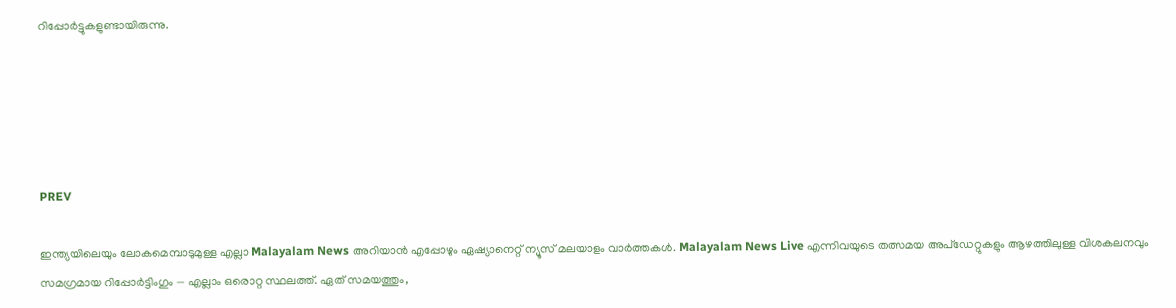റിപ്പോര്‍ട്ടുകളുണ്ടായിരുന്നു.





PREV

ഇന്ത്യയിലെയും ലോകമെമ്പാടുമുള്ള എല്ലാ Malayalam News അറിയാൻ എപ്പോഴും ഏഷ്യാനെറ്റ് ന്യൂസ് മലയാളം വാർത്തകൾ. Malayalam News Live എന്നിവയുടെ തത്സമയ അപ്‌ഡേറ്റുകളും ആഴത്തിലുള്ള വിശകലനവും സമഗ്രമായ റിപ്പോർട്ടിംഗും — എല്ലാം ഒരൊറ്റ സ്ഥലത്ത്. ഏത് സമയത്തും,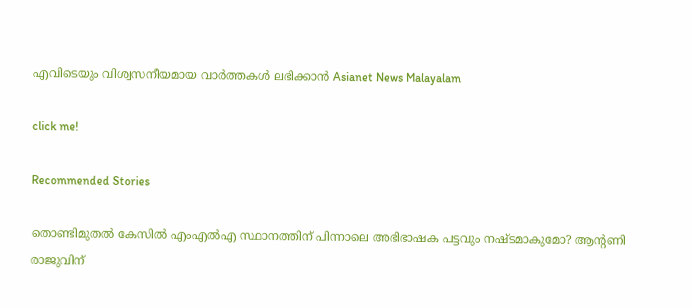എവിടെയും വിശ്വസനീയമായ വാർത്തകൾ ലഭിക്കാൻ Asianet News Malayalam

click me!

Recommended Stories

തൊണ്ടിമുതൽ കേസിൽ എംഎൽഎ സ്ഥാനത്തിന് പിന്നാലെ അഭിഭാഷക പട്ടവും നഷ്ടമാകുമോ? ആന്‍റണി രാജുവിന്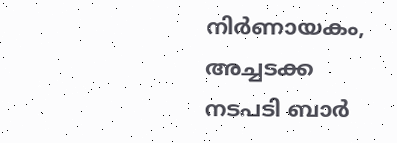നിർണായകം, അച്ചടക്ക നടപടി ബാർ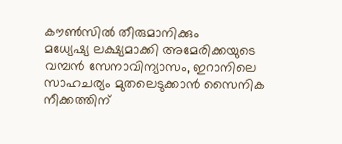കൗൺസിൽ തീരുമാനിക്കും
മധ്യേഷ്യ ലക്ഷ്യമാക്കി അമേരിക്കയുടെ വമ്പൻ സേനാവിന്യാസം, ഇറാനിലെ സാഹചര്യം മുതലെടുക്കാൻ സൈനിക നീക്കത്തിന്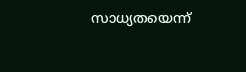സാധ്യതയെന്ന്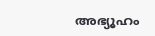അഭ്യൂഹം